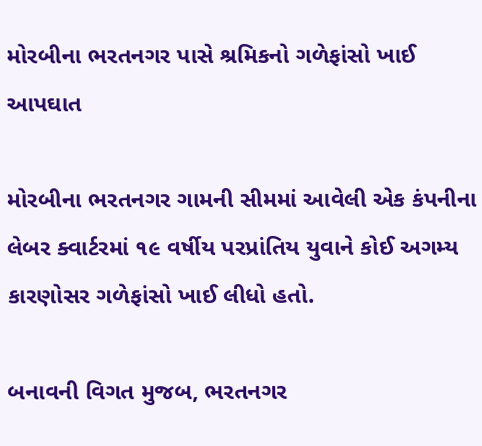મોરબીના ભરતનગર પાસે શ્રમિકનો ગળેફાંસો ખાઈ આપઘાત

મોરબીના ભરતનગર ગામની સીમમાં આવેલી એક કંપનીના લેબર ક્વાર્ટરમાં ૧૯ વર્ષીય પરપ્રાંતિય યુવાને કોઈ અગમ્ય કારણોસર ગળેફાંસો ખાઈ લીધો હતો.

બનાવની વિગત મુજબ, ભરતનગર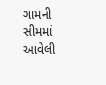ગામની સીમમાં આવેલી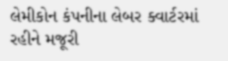લેમીકોન કંપનીના લેબર ક્વાર્ટરમાં રહીને મજૂરી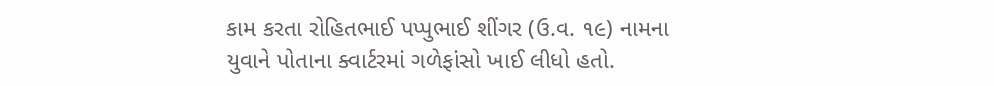કામ કરતા રોહિતભાઈ પપ્પુભાઈ શીંગર (ઉ.વ. ૧૯) નામના યુવાને પોતાના ક્વાર્ટરમાં ગળેફાંસો ખાઈ લીધો હતો.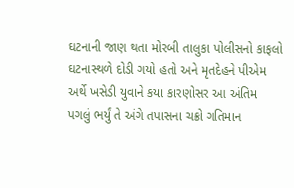ઘટનાની જાણ થતા મોરબી તાલુકા પોલીસનો કાફલો ઘટનાસ્થળે દોડી ગયો હતો અને મૃતદેહને પીએમ અર્થે ખસેડી યુવાને કયા કારણોસર આ અંતિમ પગલું ભર્યું તે અંગે તપાસના ચક્રો ગતિમાન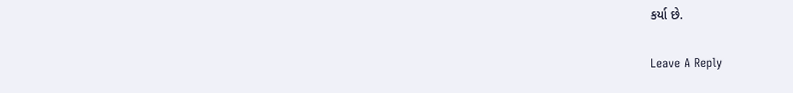કર્યા છે.

Leave A Reply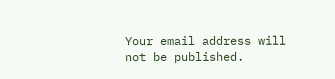Your email address will not be published.